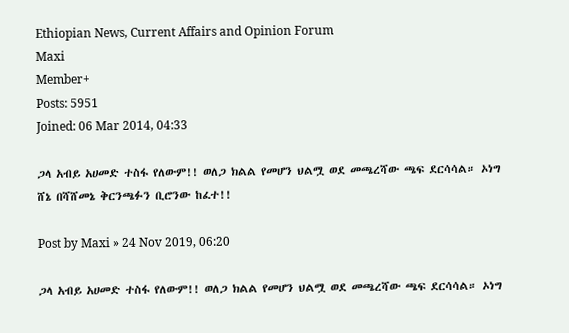Ethiopian News, Current Affairs and Opinion Forum
Maxi
Member+
Posts: 5951
Joined: 06 Mar 2014, 04:33

ጋላ አብይ አሀመድ ተስፋ የለውም!! ወለጋ ክልል የመሆን ህልሟ ወደ መጫረሻው ጫፍ ደርሳሳል። ኦነግ ሸኔ በሻሸመኔ ቅርንጫፉን ቢሮንው ከፈተ!!

Post by Maxi » 24 Nov 2019, 06:20

ጋላ አብይ አሀመድ ተስፋ የለውም!! ወለጋ ክልል የመሆን ህልሟ ወደ መጫረሻው ጫፍ ደርሳሳል። ኦነግ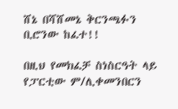ሸኔ በሻሸመኔ ቅርንጫፉን ቢሮንው ከፈተ!!

በዚህ የመክፈቻ ስነስርዓት ላይ የፓርቲው ም/ሊቀመንበርን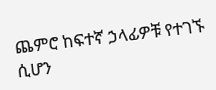ጨምሮ ከፍተኛ ኃላፊዎቹ የተገኙ ሲሆን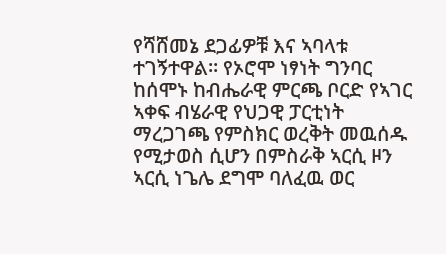የሻሸመኔ ደጋፊዎቹ እና ኣባላቱ ተገኝተዋል። የኦሮሞ ነፃነት ግንባር ከሰሞኑ ከብሔራዊ ምርጫ ቦርድ የኣገር ኣቀፍ ብሄራዊ የህጋዊ ፓርቲነት ማረጋገጫ የምስክር ወረቅት መዉሰዱ የሚታወስ ሲሆን በምስራቅ ኣርሲ ዞን ኣርሲ ነጌሌ ደግሞ ባለፈዉ ወር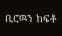ቢሮዉን ከፍቶ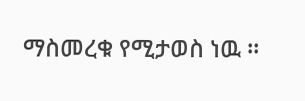ማስመረቁ የሚታወስ ነዉ ።